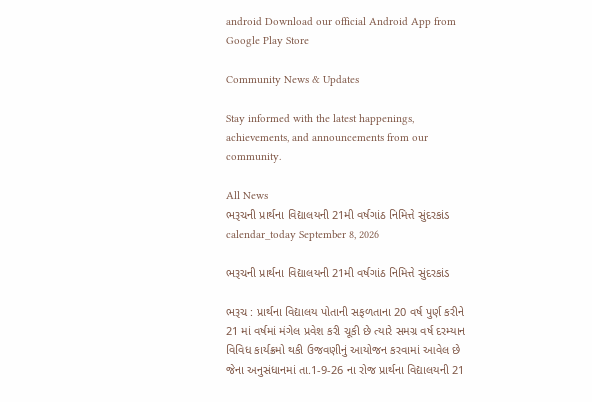android Download our official Android App from Google Play Store

Community News & Updates

Stay informed with the latest happenings, achievements, and announcements from our community.

All News
ભરૂચની પ્રાર્થના વિદ્યાલયની 21મી વર્ષગાંઠ નિમિત્તે સુંદરકાંડ
calendar_today September 8, 2026

ભરૂચની પ્રાર્થના વિદ્યાલયની 21મી વર્ષગાંઠ નિમિત્તે સુંદરકાંડ

ભરૂચ : પ્રાર્થના વિદ્યાલય પોતાની સફળતાના 20 વર્ષ પુર્ણ કરીને 21 માં વર્ષમાં મંગેલ પ્રવેશ કરી ચૂકી છે ત્યારે સમગ્ર વર્ષ દરમ્યાન વિવિધ કાર્યક્રમો થકી ઉજવણીનું આયોજન કરવામાં આવેલ છે જેના અનુસંધાનમાં તા.1-9-26 ના રોજ પ્રાર્થના વિદ્યાલયની 21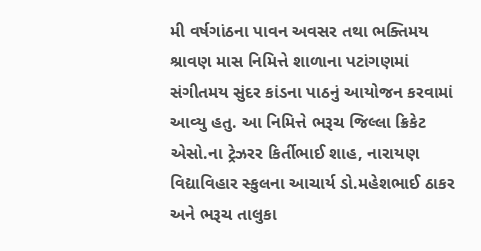મી વર્ષગાંઠના પાવન અવસર તથા ભક્તિમય શ્રાવણ માસ નિમિત્તે શાળાના પટાંગણમાં સંગીતમય સુંદર કાંડના પાઠનું આયોજન કરવામાં આવ્યુ હતુ. આ નિમિત્તે ભરૂચ જિલ્લા ક્રિકેટ એસો.ના ટ્રેઝરર કિર્તીભાઈ શાહ, નારાયણ વિદ્યાવિહાર સ્કુલના આચાર્ય ડો.મહેશભાઈ ઠાકર અને ભરૂચ તાલુકા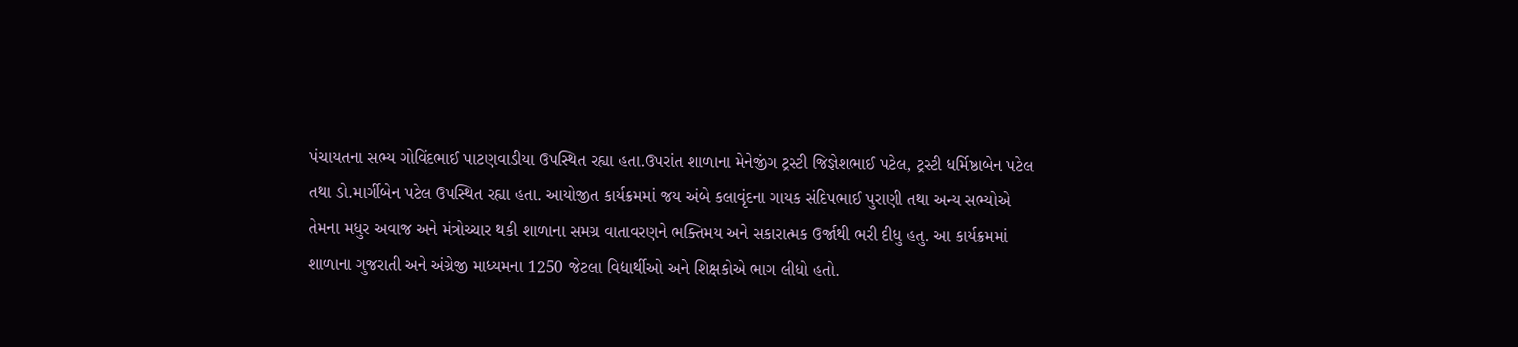પંચાયતના સભ્ય ગોવિંદભાઈ પાટણવાડીયા ઉપસ્થિત રહ્યા હતા.ઉપરાંત શાળાના મેનેજીંગ ટ્રસ્ટી જિજ્ઞેશભાઈ પટેલ, ટ્રસ્ટી ધર્મિષ્ઠાબેન પટેલ તથા ડો.માર્ગીબેન પટેલ ઉપસ્થિત રહ્યા હતા. આયોજીત કાર્યક્રમમાં જય અંબે કલાવૃંદના ગાયક સંદિપભાઈ પુરાણી તથા અન્ય સભ્યોએ તેમના મધુર અવાજ અને મંત્રોચ્ચાર થકી શાળાના સમગ્ર વાતાવરણને ભક્તિમય અને સકારાત્મક ઉર્જાથી ભરી દીધુ હતુ. આ કાર્યક્રમમાં શાળાના ગુજરાતી અને અંગ્રેજી માધ્યમના 1250 જેટલા વિદ્યાર્થીઓ અને શિક્ષકોએ ભાગ લીધો હતો.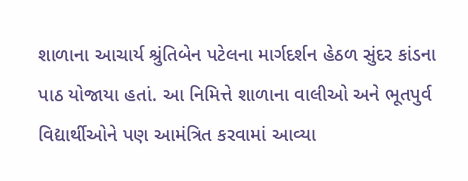શાળાના આચાર્ય શ્રુંતિબેન પટેલના માર્ગદર્શન હેઠળ સુંદર કાંડના પાઠ યોજાયા હતાં. આ નિમિત્તે શાળાના વાલીઓ અને ભૂતપુર્વ વિદ્યાર્થીઓને પણ આમંત્રિત કરવામાં આવ્યા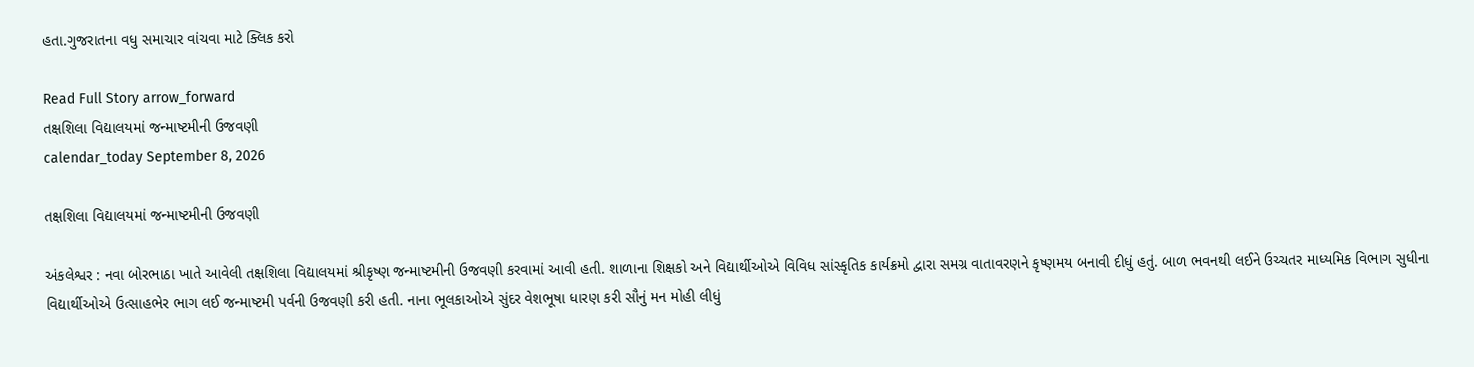હતા.ગુજરાતના વધુ સમાચાર વાંચવા માટે ક્લિક કરો

Read Full Story arrow_forward
તક્ષશિલા વિદ્યાલયમાં જન્માષ્ટમીની ઉજવણી
calendar_today September 8, 2026

તક્ષશિલા વિદ્યાલયમાં જન્માષ્ટમીની ઉજવણી

અંકલેશ્વર : નવા બોરભાઠા ખાતે આવેલી તક્ષશિલા વિદ્યાલયમાં શ્રીકૃષ્ણ જન્માષ્ટમીની ઉજવણી કરવામાં આવી હતી. શાળાના શિક્ષકો અને વિદ્યાર્થીઓએ વિવિધ સાંસ્કૃતિક કાર્યક્રમો દ્વારા સમગ્ર વાતાવરણને કૃષ્ણમય બનાવી દીધું હતું. બાળ ભવનથી લઈને ઉચ્ચતર માધ્યમિક વિભાગ સુધીના વિદ્યાર્થીઓએ ઉત્સાહભેર ભાગ લઈ જન્માષ્ટમી પર્વની ઉજવણી કરી હતી. નાના ભૂલકાઓએ સુંદર વેશભૂષા ધારણ કરી સૌનું મન મોહી લીધું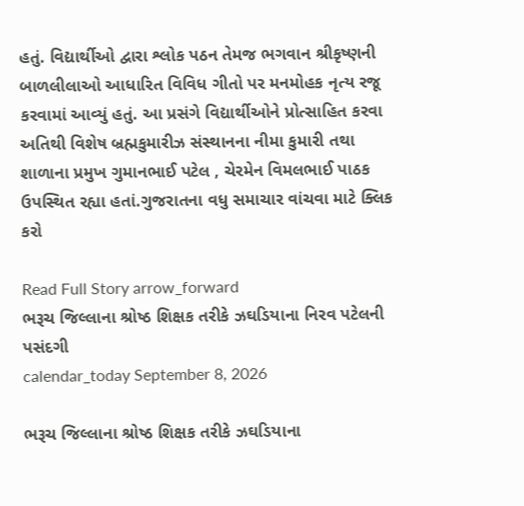હતું. વિદ્યાર્થીઓ દ્વારા શ્લોક પઠન તેમજ ભગવાન શ્રીકૃષ્ણની બાળલીલાઓ આધારિત વિવિધ ગીતો પર મનમોહક નૃત્ય રજૂ કરવામાં આવ્યું હતું. આ પ્રસંગે વિદ્યાર્થીઓને પ્રોત્સાહિત કરવા અતિથી વિશેષ બ્રહ્મકુમારીઝ સંસ્થાનના નીમા કુમારી તથા શાળાના પ્રમુખ ગુમાનભાઈ પટેલ , ચેરમેન વિમલભાઈ પાઠક ઉપસ્થિત રહ્યા હતાં.ગુજરાતના વધુ સમાચાર વાંચવા માટે ક્લિક કરો

Read Full Story arrow_forward
ભરૂચ જિલ્લાના શ્રોષ્ઠ શિક્ષક તરીકે ઝઘડિયાના નિરવ પટેલની પસંદગી
calendar_today September 8, 2026

ભરૂચ જિલ્લાના શ્રોષ્ઠ શિક્ષક તરીકે ઝઘડિયાના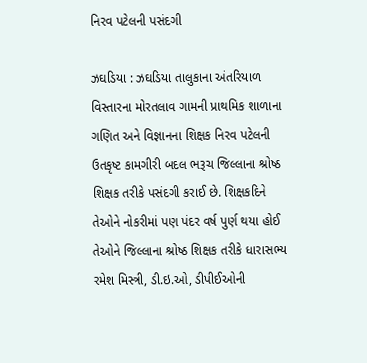નિરવ પટેલની પસંદગી

ઝઘડિયા : ઝઘડિયા તાલુકાના અંતરિયાળ વિસ્તારના મોરતલાવ ગામની પ્રાથમિક શાળાના ગણિત અને વિજ્ઞાનના શિક્ષક નિરવ પટેલની ઉતકૃષ્ટ કામગીરી બદલ ભરૂચ જિલ્લાના શ્રોષ્ઠ શિક્ષક તરીકે પસંદગી કરાઈ છે. શિક્ષકદિને તેઓને નોકરીમાં પણ પંદર વર્ષ પુર્ણ થયા હોઈ તેઓને જિલ્લાના શ્રોષ્ઠ શિક્ષક તરીકે ધારાસભ્ય રમેશ મિસ્ત્રી, ડી.ઇ.ઓ, ડીપીઈઓની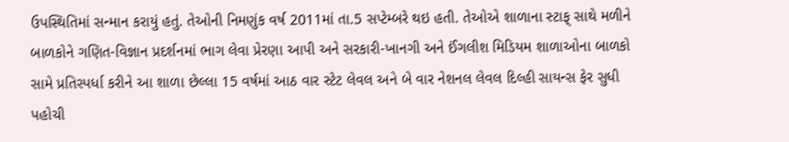ઉપસ્થિતિમાં સન્માન કરાયું હતું. તેઓની નિમણુંક વર્ષ 2011માં તા.5 સપ્ટેમ્બરે થઇ હતી. તેઓએ શાળાના સ્ટાફ્ સાથે મળીને બાળકોને ગણિત-વિજ્ઞાન પ્રદર્શનમાં ભાગ લેવા પ્રેરણા આપી અને સરકારી-ખાનગી અને ઈંગલીશ મિડિયમ શાળાઓના બાળકો સામે પ્રતિસ્પર્ધા કરીને આ શાળા છેલ્લા 15 વર્ષમાં આઠ વાર સ્ટેટ લેવલ અને બે વાર નેશનલ લેવલ દિલ્હી સાયન્સ ફેર સુધી પહોચી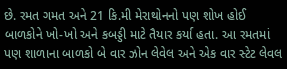છે. રમત ગમત અને 21 કિ.મી મેરાથોનનો પણ શોખ હોઈ બાળકોને ખો-ખો અને કબડ્ડી માટે તૈયાર કર્યા હતા. આ રમતમાં પણ શાળાના બાળકો બે વાર ઝોન લેવેલ અને એક વાર સ્ટેટ લેવલ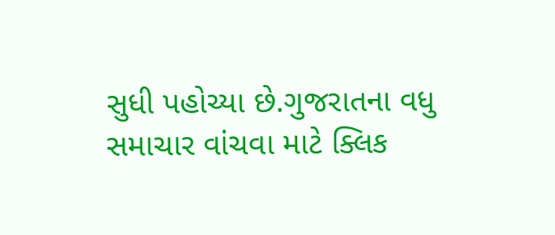સુધી પહોચ્યા છે.ગુજરાતના વધુ સમાચાર વાંચવા માટે ક્લિક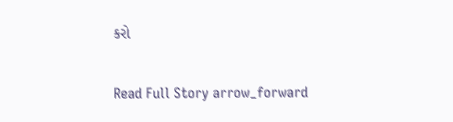કરો

Read Full Story arrow_forward